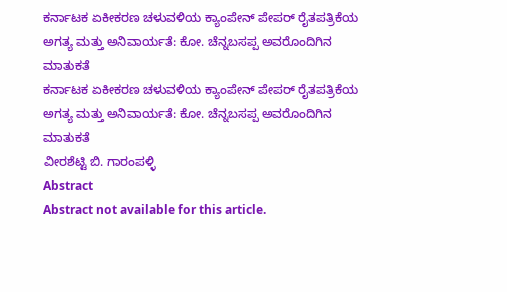ಕರ್ನಾಟಕ ಏಕೀಕರಣ ಚಳುವಳಿಯ ಕ್ಯಾಂಪೇನ್ ಪೇಪರ್ ರೈತಪತ್ರಿಕೆಯ ಅಗತ್ಯ ಮತ್ತು ಅನಿವಾರ್ಯತೆ: ಕೋ. ಚೆನ್ನಬಸಪ್ಪ ಅವರೊಂದಿಗಿನ ಮಾತುಕತೆ
ಕರ್ನಾಟಕ ಏಕೀಕರಣ ಚಳುವಳಿಯ ಕ್ಯಾಂಪೇನ್ ಪೇಪರ್ ರೈತಪತ್ರಿಕೆಯ ಅಗತ್ಯ ಮತ್ತು ಅನಿವಾರ್ಯತೆ: ಕೋ. ಚೆನ್ನಬಸಪ್ಪ ಅವರೊಂದಿಗಿನ ಮಾತುಕತೆ
ವೀರಶೆಟ್ಟಿ ಬಿ. ಗಾರಂಪಳ್ಳಿ
Abstract
Abstract not available for this article.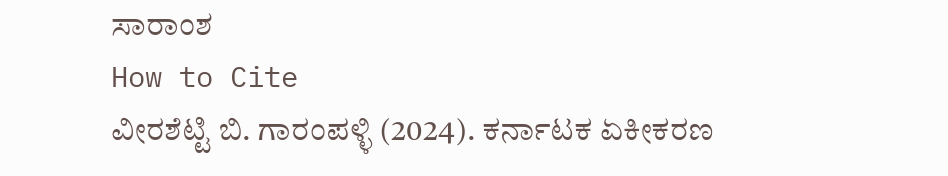ಸಾರಾಂಶ
How to Cite
ವೀರಶೆಟ್ಟಿ ಬಿ. ಗಾರಂಪಳ್ಳಿ (2024). ಕರ್ನಾಟಕ ಏಕೀಕರಣ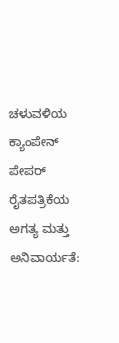ಚಳುವಳಿಯ ಕ್ಯಾಂಪೇನ್ ಪೇಪರ್ ರೈತಪತ್ರಿಕೆಯ ಅಗತ್ಯ ಮತ್ತು ಅನಿವಾರ್ಯತೆ: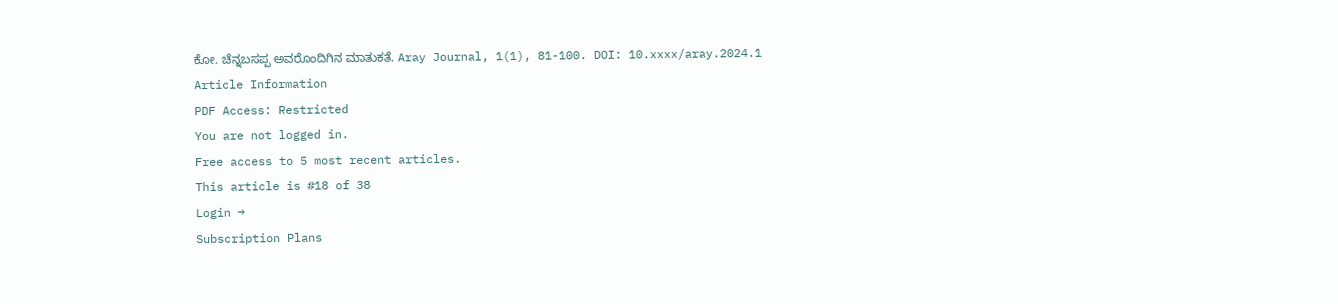ಕೋ. ಚೆನ್ನಬಸಪ್ಪ ಅವರೊಂದಿಗಿನ ಮಾತುಕತೆ. Aray Journal, 1(1), 81-100. DOI: 10.xxxx/aray.2024.1
Article Information
PDF Access: Restricted
You are not logged in.
Free access to 5 most recent articles.
This article is #18 of 38
Login →
Subscription Plans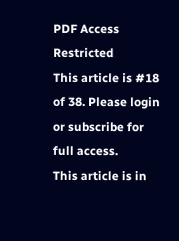PDF Access Restricted
This article is #18 of 38. Please login or subscribe for full access.
This article is in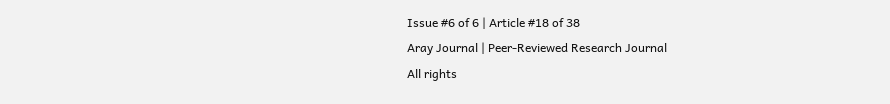Issue #6 of 6 | Article #18 of 38
Aray Journal | Peer-Reviewed Research Journal
All rights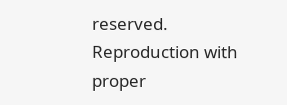reserved. Reproduction with proper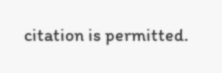citation is permitted.